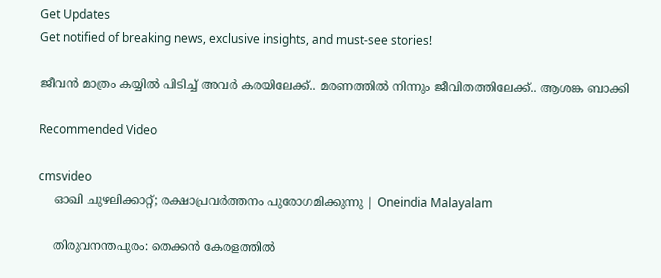Get Updates
Get notified of breaking news, exclusive insights, and must-see stories!

ജീവൻ മാത്രം കയ്യിൽ പിടിച്ച് അവർ കരയിലേക്ക്.. മരണത്തിൽ നിന്നും ജീവിതത്തിലേക്ക്.. ആശങ്ക ബാക്കി

Recommended Video

cmsvideo
    ഓഖി ചുഴലിക്കാറ്റ്; രക്ഷാപ്രവര്‍ത്തനം പുരോഗമിക്കുന്നു | Oneindia Malayalam

    തിരുവനന്തപുരം: തെക്കന്‍ കേരളത്തില്‍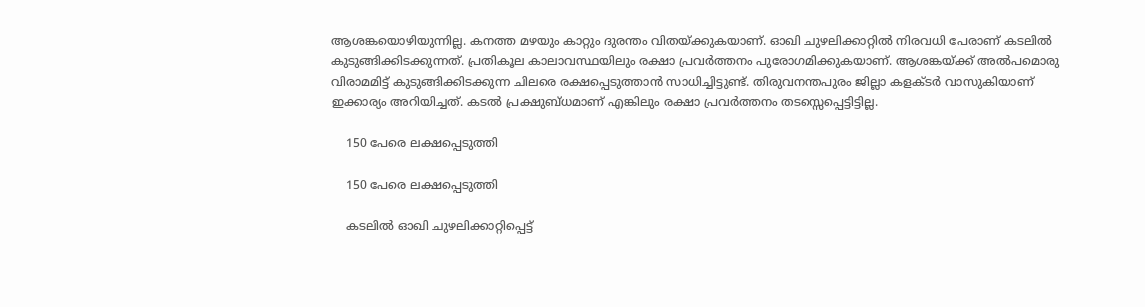ആശങ്കയൊഴിയുന്നില്ല. കനത്ത മഴയും കാറ്റും ദുരന്തം വിതയ്ക്കുകയാണ്. ഓഖി ചുഴലിക്കാറ്റില്‍ നിരവധി പേരാണ് കടലില്‍ കുടുങ്ങിക്കിടക്കുന്നത്. പ്രതികൂല കാലാവസ്ഥയിലും രക്ഷാ പ്രവര്‍ത്തനം പുരോഗമിക്കുകയാണ്. ആശങ്കയ്ക്ക് അല്‍പമൊരു വിരാമമിട്ട് കുടുങ്ങിക്കിടക്കുന്ന ചിലരെ രക്ഷപ്പെടുത്താന്‍ സാധിച്ചിട്ടുണ്ട്. തിരുവനന്തപുരം ജില്ലാ കളക്ടര്‍ വാസുകിയാണ് ഇക്കാര്യം അറിയിച്ചത്. കടല്‍ പ്രക്ഷുബ്ധമാണ് എങ്കിലും രക്ഷാ പ്രവര്‍ത്തനം തടസ്സെപ്പെട്ടിട്ടില്ല.

    150 പേരെ ലക്ഷപ്പെടുത്തി

    150 പേരെ ലക്ഷപ്പെടുത്തി

    കടലില്‍ ഓഖി ചുഴലിക്കാറ്റിപ്പെട്ട്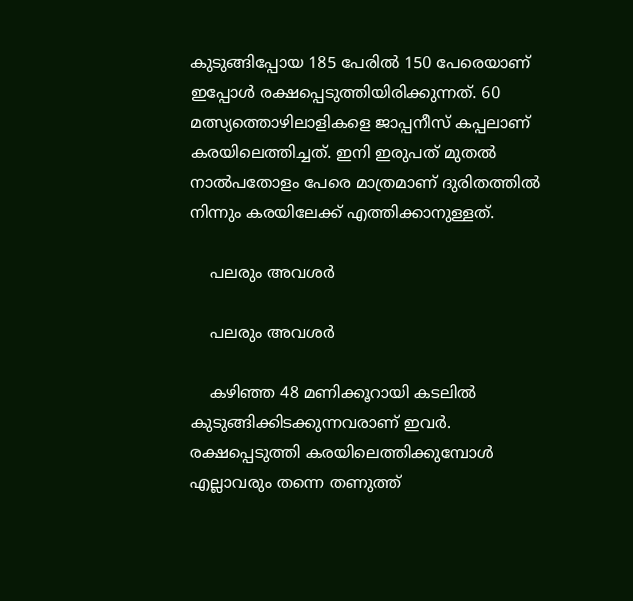കുടുങ്ങിപ്പോയ 185 പേരില്‍ 150 പേരെയാണ് ഇപ്പോള്‍ രക്ഷപ്പെടുത്തിയിരിക്കുന്നത്. 60 മത്സ്യത്തൊഴിലാളികളെ ജാപ്പനീസ് കപ്പലാണ് കരയിലെത്തിച്ചത്. ഇനി ഇരുപത് മുതല്‍ നാല്‍പതോളം പേരെ മാത്രമാണ് ദുരിതത്തില്‍ നിന്നും കരയിലേക്ക് എത്തിക്കാനുള്ളത്.

    പലരും അവശർ

    പലരും അവശർ

    കഴിഞ്ഞ 48 മണിക്കൂറായി കടലില്‍ കുടുങ്ങിക്കിടക്കുന്നവരാണ് ഇവര്‍. രക്ഷപ്പെടുത്തി കരയിലെത്തിക്കുമ്പോള്‍ എല്ലാവരും തന്നെ തണുത്ത്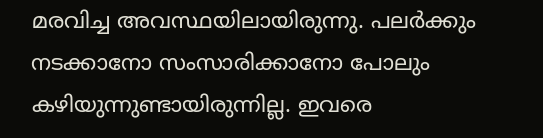മരവിച്ച അവസ്ഥയിലായിരുന്നു. പലര്‍ക്കും നടക്കാനോ സംസാരിക്കാനോ പോലും കഴിയുന്നുണ്ടായിരുന്നില്ല. ഇവരെ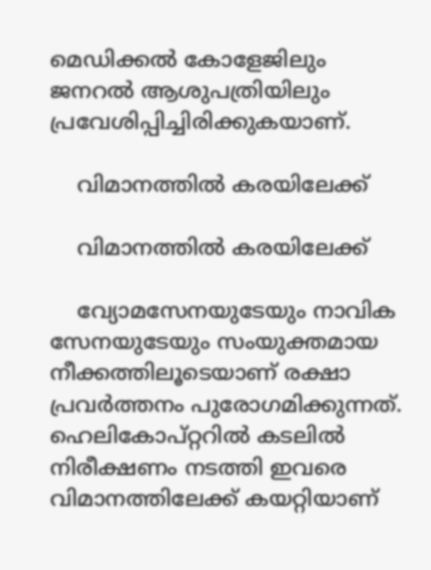മെഡിക്കല്‍ കോളേജിലും ജനറല്‍ ആശുപത്രിയിലും പ്രവേശിപ്പിച്ചിരിക്കുകയാണ്.

    വിമാനത്തിൽ കരയിലേക്ക്

    വിമാനത്തിൽ കരയിലേക്ക്

    വ്യോമസേനയുടേയും നാവിക സേനയുടേയും സംയുക്തമായ നീക്കത്തിലൂടെയാണ് രക്ഷാ പ്രവര്‍ത്തനം പുരോഗമിക്കുന്നത്. ഹെലികോപ്റ്ററില്‍ കടലില്‍ നിരീക്ഷണം നടത്തി ഇവരെ വിമാനത്തിലേക്ക് കയറ്റിയാണ്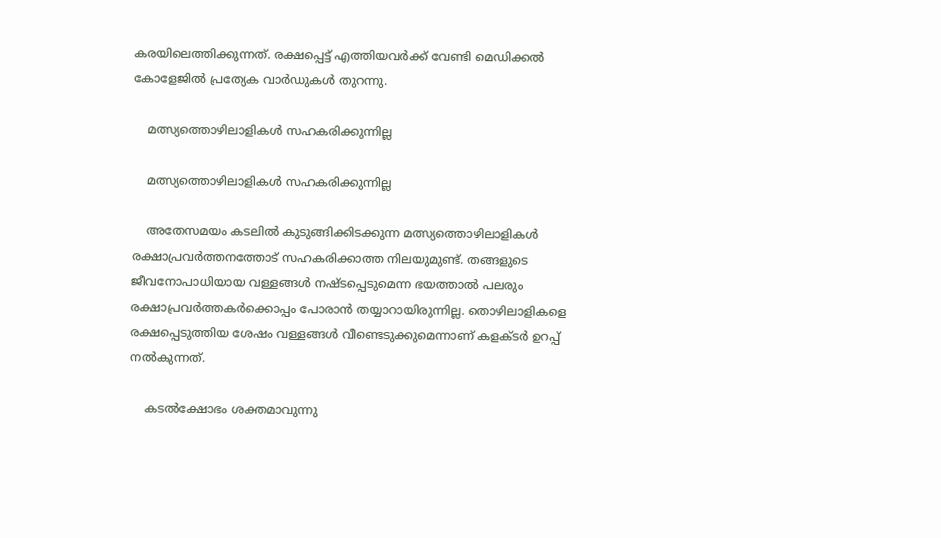കരയിലെത്തിക്കുന്നത്. രക്ഷപ്പെട്ട് എത്തിയവര്‍ക്ക് വേണ്ടി മെഡിക്കല്‍ കോളേജില്‍ പ്രത്യേക വാര്‍ഡുകള്‍ തുറന്നു.

    മത്സ്യത്തൊഴിലാളികള്‍ സഹകരിക്കുന്നില്ല

    മത്സ്യത്തൊഴിലാളികള്‍ സഹകരിക്കുന്നില്ല

    അതേസമയം കടലില്‍ കുടുങ്ങിക്കിടക്കുന്ന മത്സ്യത്തൊഴിലാളികള്‍ രക്ഷാപ്രവര്‍ത്തനത്തോട് സഹകരിക്കാത്ത നിലയുമുണ്ട്. തങ്ങളുടെ ജീവനോപാധിയായ വള്ളങ്ങള്‍ നഷ്ടപ്പെടുമെന്ന ഭയത്താല്‍ പലരും രക്ഷാപ്രവര്‍ത്തകര്‍ക്കൊപ്പം പോരാന്‍ തയ്യാറായിരുന്നില്ല. തൊഴിലാളികളെ രക്ഷപ്പെടുത്തിയ ശേഷം വള്ളങ്ങള്‍ വീണ്ടെടുക്കുമെന്നാണ് കളക്ടര്‍ ഉറപ്പ് നല്‍കുന്നത്.

    കടല്‍ക്ഷോഭം ശക്തമാവുന്നു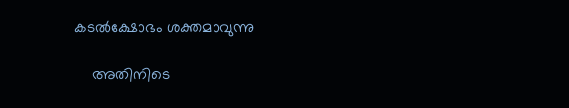കടല്‍ക്ഷോഭം ശക്തമാവുന്നു

    അതിനിടെ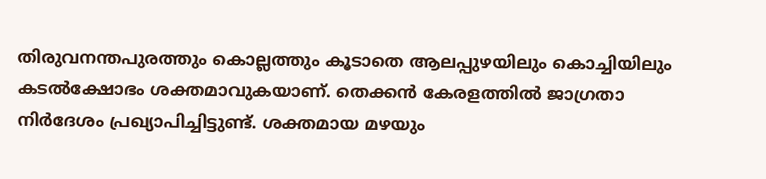തിരുവനന്തപുരത്തും കൊല്ലത്തും കൂടാതെ ആലപ്പുഴയിലും കൊച്ചിയിലും കടല്‍ക്ഷോഭം ശക്തമാവുകയാണ്. തെക്കന്‍ കേരളത്തില്‍ ജാഗ്രതാ നിര്‍ദേശം പ്രഖ്യാപിച്ചിട്ടുണ്ട്. ശക്തമായ മഴയും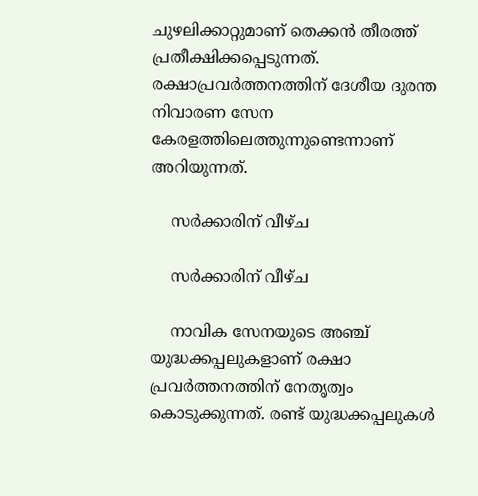ചുഴലിക്കാറ്റുമാണ് തെക്കന്‍ തീരത്ത് പ്രതീക്ഷിക്കപ്പെടുന്നത്. രക്ഷാപ്രവര്‍ത്തനത്തിന് ദേശീയ ദുരന്ത നിവാരണ സേന കേരളത്തിലെത്തുന്നുണ്ടെന്നാണ് അറിയുന്നത്.

    സർക്കാരിന് വീഴ്ച

    സർക്കാരിന് വീഴ്ച

    നാവിക സേനയുടെ അഞ്ച് യുദ്ധക്കപ്പലുകളാണ് രക്ഷാ പ്രവര്‍ത്തനത്തിന് നേതൃത്വം കൊടുക്കുന്നത്. രണ്ട് യുദ്ധക്കപ്പലുകള്‍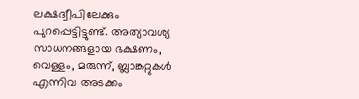ലക്ഷദ്വീപിലേക്കും പുറപ്പെട്ടിട്ടുണ്ട്. അത്യാവശ്യ സാധനങ്ങളായ ഭക്ഷണം, വെള്ളം, മരുന്ന്, ബ്ലാങ്കറ്റുകള്‍ എന്നിവ അടക്കം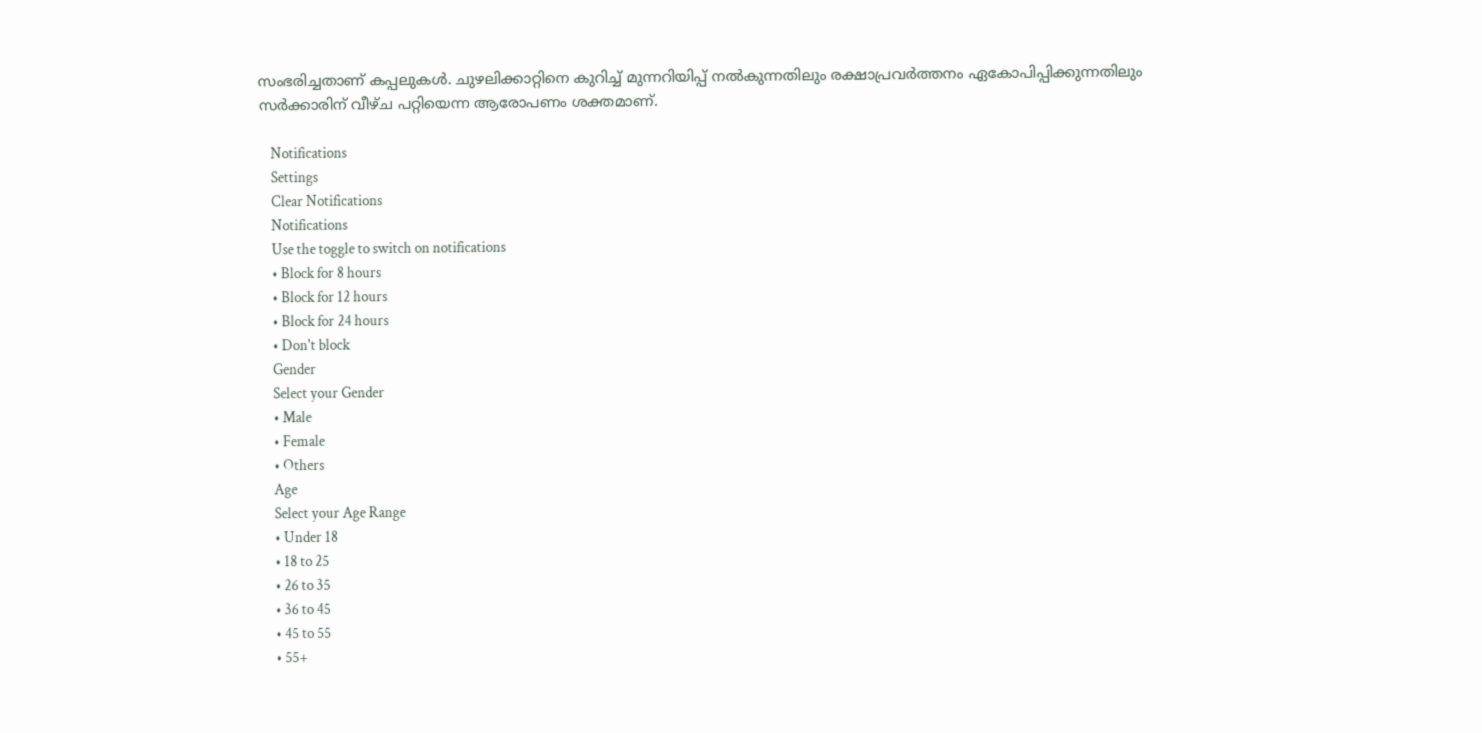സംഭരിച്ചതാണ് കപ്പലുകള്‍. ചുഴലിക്കാറ്റിനെ കുറിച്ച് മുന്നറിയിപ്പ് നല്‍കുന്നതിലും രക്ഷാപ്രവര്‍ത്തനം ഏകോപിപ്പിക്കുന്നതിലും സര്‍ക്കാരിന് വീഴ്ച പറ്റിയെന്ന ആരോപണം ശക്തമാണ്.

    Notifications
    Settings
    Clear Notifications
    Notifications
    Use the toggle to switch on notifications
    • Block for 8 hours
    • Block for 12 hours
    • Block for 24 hours
    • Don't block
    Gender
    Select your Gender
    • Male
    • Female
    • Others
    Age
    Select your Age Range
    • Under 18
    • 18 to 25
    • 26 to 35
    • 36 to 45
    • 45 to 55
    • 55+